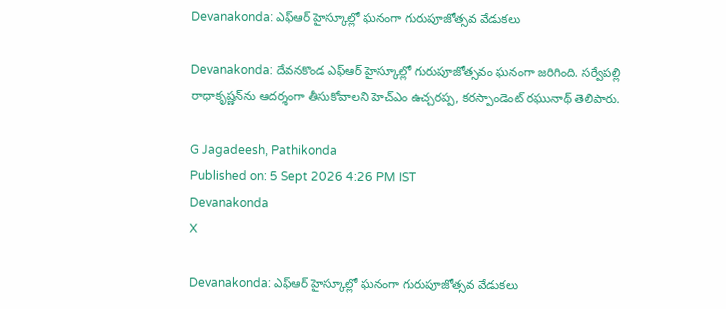Devanakonda: ఎఫ్‌ఆర్ హైస్కూల్లో ఘనంగా గురుపూజోత్సవ వేడుకలు

Devanakonda: దేవనకొండ ఎఫ్‌ఆర్ హైస్కూల్లో గురుపూజోత్సవం ఘనంగా జరిగింది. సర్వేపల్లి రాధాకృష్ణన్‌ను ఆదర్శంగా తీసుకోవాలని హెచ్‌ఎం ఉచ్చరప్ప, కరస్పాండెంట్ రఘునాథ్ తెలిపారు.

G Jagadeesh, Pathikonda
Published on: 5 Sept 2026 4:26 PM IST
Devanakonda
X

Devanakonda: ఎఫ్‌ఆర్ హైస్కూల్లో ఘనంగా గురుపూజోత్సవ వేడుకలు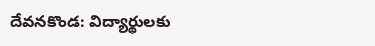దేవనకొండ: విద్యార్థులకు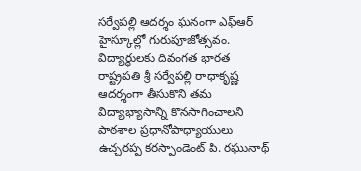సర్వేపల్లి ఆదర్శం ఘనంగా ఎఫ్ఆర్ హైస్కూల్లో గురుపూజోత్సవం. విద్యార్థులకు దివంగత భారత రాష్ట్రపతి శ్రీ సర్వేపల్లి రాధాకృష్ణ ఆదర్శంగా తీసుకొని తమ విద్యాభ్యాసాన్ని కొనసాగించాలని పాఠశాల ప్రధానోపాధ్యాయులు ఉచ్చరప్ప కరస్పాండెంట్ పి. రఘునాథ్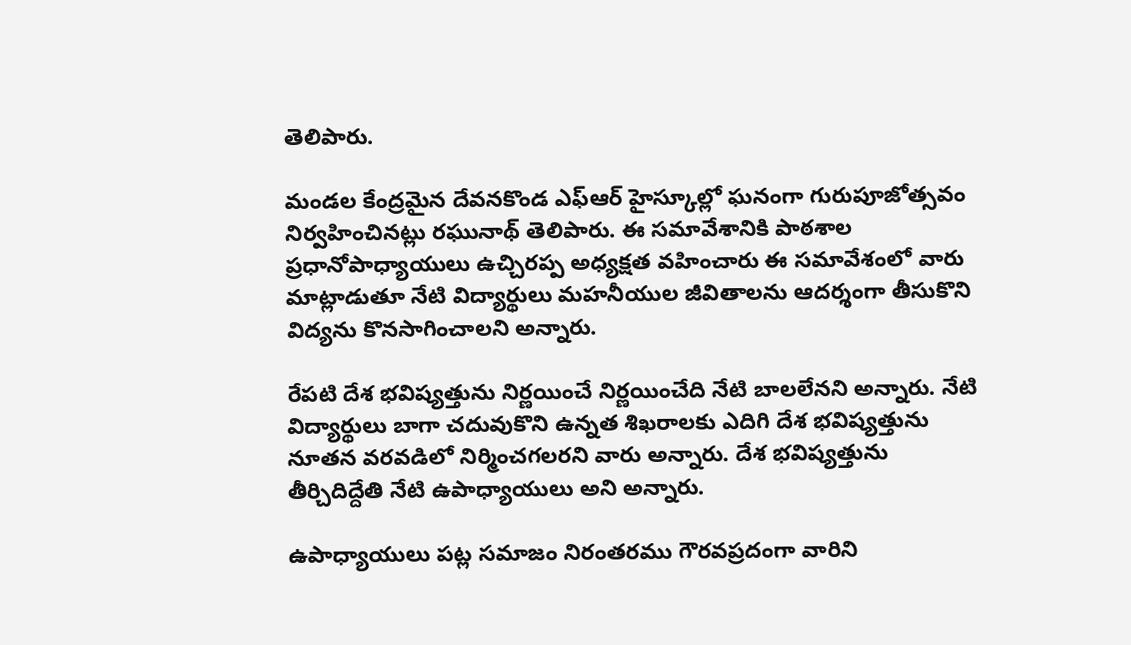తెలిపారు.

మండల కేంద్రమైన దేవనకొండ ఎఫ్ఆర్ హైస్కూల్లో ఘనంగా గురుపూజోత్సవం నిర్వహించినట్లు రఘునాథ్ తెలిపారు. ఈ సమావేశానికి పాఠశాల ప్రధానోపాధ్యాయులు ఉచ్చిరప్ప అధ్యక్షత వహించారు ఈ సమావేశంలో వారు మాట్లాడుతూ నేటి విద్యార్థులు మహనీయుల జీవితాలను ఆదర్శంగా తీసుకొని విద్యను కొనసాగించాలని అన్నారు.

రేపటి దేశ భవిష్యత్తును నిర్ణయించే నిర్ణయించేది నేటి బాలలేనని అన్నారు. నేటి విద్యార్థులు బాగా చదువుకొని ఉన్నత శిఖరాలకు ఎదిగి దేశ భవిష్యత్తును నూతన వరవడిలో నిర్మించగలరని వారు అన్నారు. దేశ భవిష్యత్తును తీర్చిదిద్దేతి నేటి ఉపాధ్యాయులు అని అన్నారు.

ఉపాధ్యాయులు పట్ల సమాజం నిరంతరము గౌరవప్రదంగా వారిని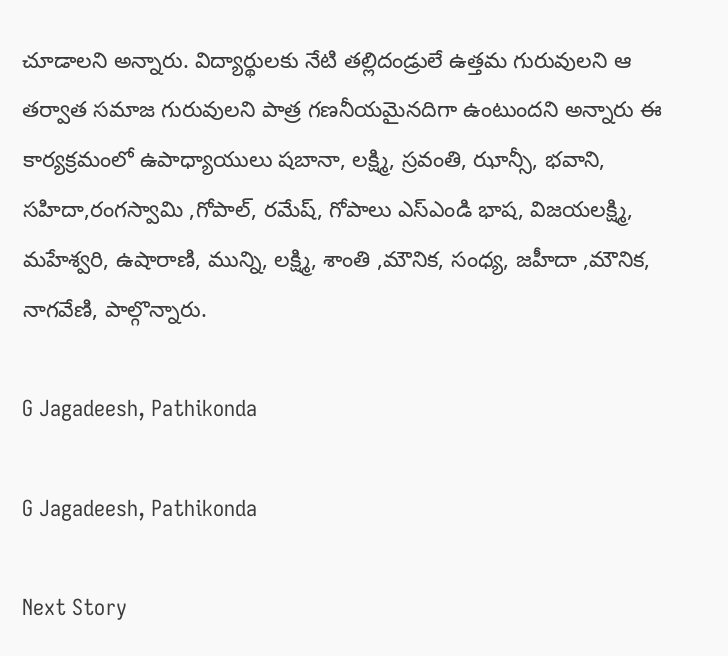చూడాలని అన్నారు. విద్యార్థులకు నేటి తల్లిదండ్రులే ఉత్తమ గురువులని ఆ తర్వాత సమాజ గురువులని పాత్ర గణనీయమైనదిగా ఉంటుందని అన్నారు ఈ కార్యక్రమంలో ఉపాధ్యాయులు షబానా, లక్ష్మి, స్రవంతి, ఝాన్సీ, భవాని, సహిదా,రంగస్వామి ,గోపాల్, రమేష్, గోపాలు ఎస్ఎండి భాష, విజయలక్ష్మి, మహేశ్వరి, ఉషారాణి, మున్ని, లక్ష్మి, శాంతి ,మౌనిక, సంధ్య, జహీదా ,మౌనిక, నాగవేణి, పాల్గొన్నారు.

G Jagadeesh, Pathikonda

G Jagadeesh, Pathikonda

Next Story